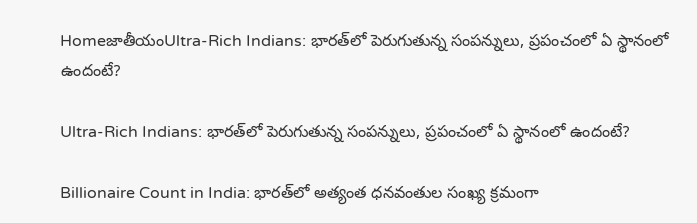HomeజాతీయంUltra-Rich Indians: భారత్‌లో పెరుగుతున్న సంపన్నులు, ప్రపంచంలో ఏ స్థానంలో ఉందంటే?

Ultra-Rich Indians: భారత్‌లో పెరుగుతున్న సంపన్నులు, ప్రపంచంలో ఏ స్థానంలో ఉందంటే?

Billionaire Count in India: భారత్‌లో అత్యంత ధనవంతుల సంఖ్య క్రమంగా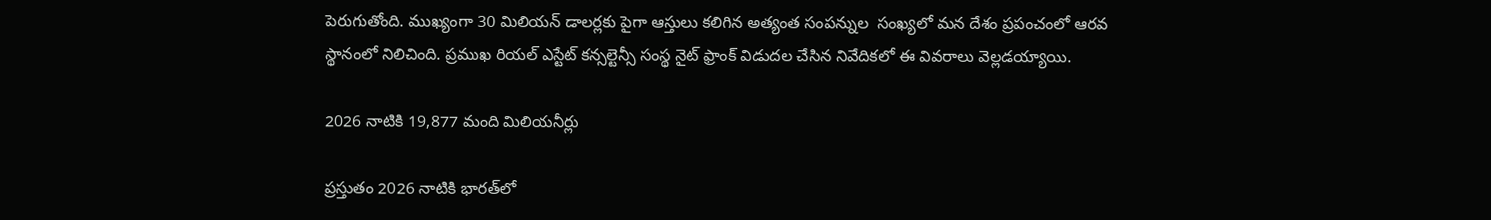పెరుగుతోంది. ముఖ్యంగా 30 మిలియన్ డాలర్లకు పైగా ఆస్తులు కలిగిన అత్యంత సంపన్నుల  సంఖ్యలో మన దేశం ప్రపంచంలో ఆరవ స్థానంలో నిలిచింది. ప్రముఖ రియల్ ఎస్టేట్ కన్సల్టెన్సీ సంస్థ నైట్ ఫ్రాంక్ విడుదల చేసిన నివేదికలో ఈ వివరాలు వెల్లడయ్యాయి.

2026 నాటికి 19,877 మంది మిలియనీర్లు

ప్రస్తుతం 2026 నాటికి భారత్‌లో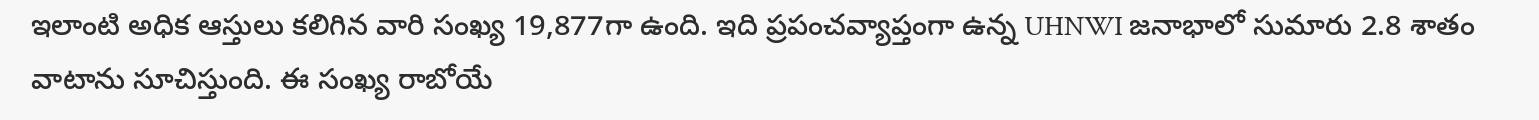ఇలాంటి అధిక ఆస్తులు కలిగిన వారి సంఖ్య 19,877గా ఉంది. ఇది ప్రపంచవ్యాప్తంగా ఉన్న UHNWI జనాభాలో సుమారు 2.8 శాతం వాటాను సూచిస్తుంది. ఈ సంఖ్య రాబోయే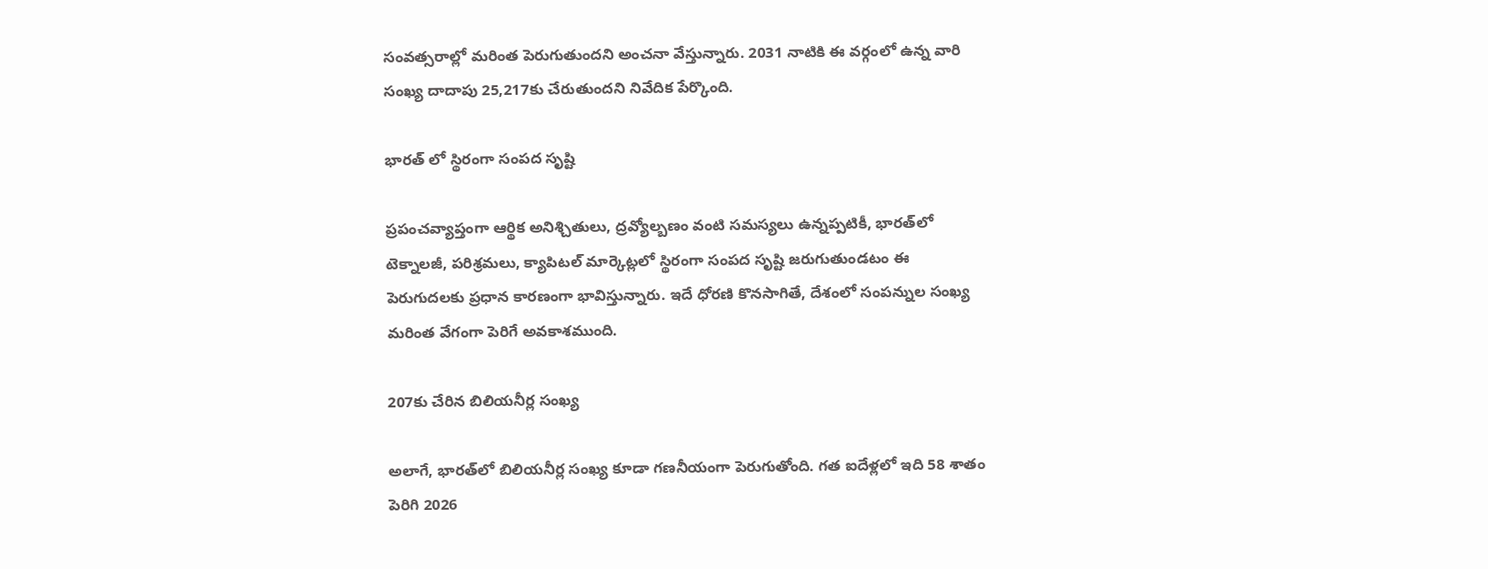సంవత్సరాల్లో మరింత పెరుగుతుందని అంచనా వేస్తున్నారు. 2031 నాటికి ఈ వర్గంలో ఉన్న వారి సంఖ్య దాదాపు 25,217కు చేరుతుందని నివేదిక పేర్కొంది.

భారత్ లో స్థిరంగా సంపద సృష్టి

ప్రపంచవ్యాప్తంగా ఆర్థిక అనిశ్చితులు, ద్రవ్యోల్బణం వంటి సమస్యలు ఉన్నప్పటికీ, భారత్‌లో టెక్నాలజీ, పరిశ్రమలు, క్యాపిటల్ మార్కెట్లలో స్థిరంగా సంపద సృష్టి జరుగుతుండటం ఈ పెరుగుదలకు ప్రధాన కారణంగా భావిస్తున్నారు. ఇదే ధోరణి కొనసాగితే, దేశంలో సంపన్నుల సంఖ్య మరింత వేగంగా పెరిగే అవకాశముంది.

207కు చేరిన బిలియనీర్ల సంఖ్య

అలాగే, భారత్‌లో బిలియనీర్ల సంఖ్య కూడా గణనీయంగా పెరుగుతోంది. గత ఐదేళ్లలో ఇది 58 శాతం పెరిగి 2026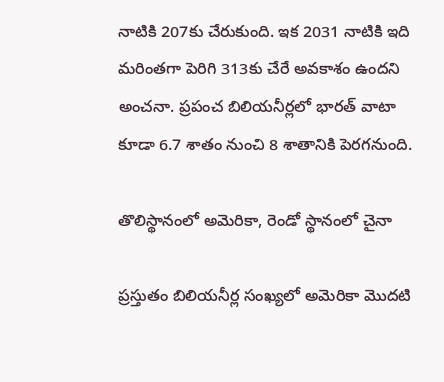నాటికి 207కు చేరుకుంది. ఇక 2031 నాటికి ఇది మరింతగా పెరిగి 313కు చేరే అవకాశం ఉందని అంచనా. ప్రపంచ బిలియనీర్లలో భారత్ వాటా కూడా 6.7 శాతం నుంచి 8 శాతానికి పెరగనుంది.

తొలిస్థానంలో అమెరికా, రెండో స్థానంలో చైనా

ప్రస్తుతం బిలియనీర్ల సంఖ్యలో అమెరికా మొదటి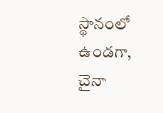స్థానంలో ఉండగా, చైనా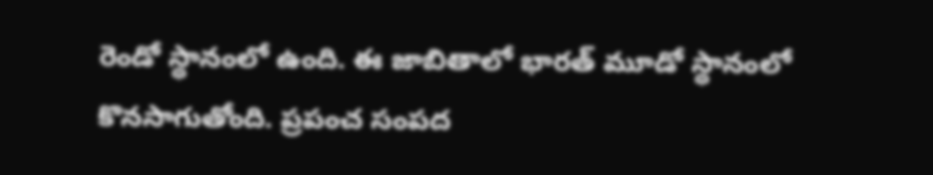రెండో స్థానంలో ఉంది. ఈ జాబితాలో భారత్ మూడో స్థానంలో కొనసాగుతోంది. ప్రపంచ సంపద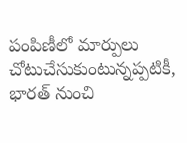పంపిణీలో మార్పులు చోటుచేసుకుంటున్నప్పటికీ, భారత్ నుంచి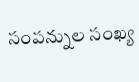సంపన్నుల సంఖ్య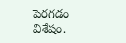పెరగడం విశేషం.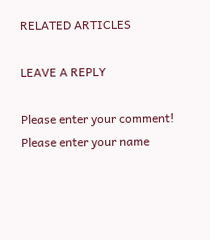RELATED ARTICLES

LEAVE A REPLY

Please enter your comment!
Please enter your name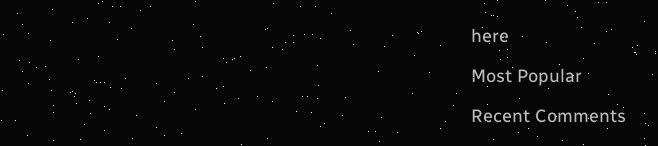here

Most Popular

Recent Comments